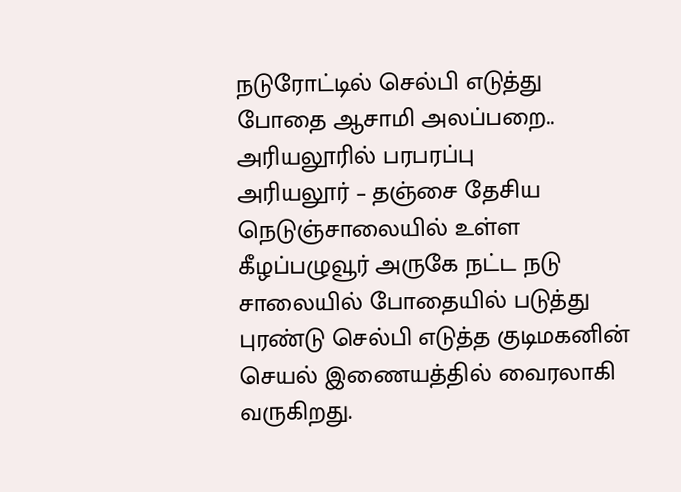நடுரோட்டில் செல்பி எடுத்து போதை ஆசாமி அலப்பறை.. அரியலூரில் பரபரப்பு
அரியலூர் – தஞ்சை தேசிய நெடுஞ்சாலையில் உள்ள கீழப்பழுவூர் அருகே நட்ட நடு சாலையில் போதையில் படுத்து புரண்டு செல்பி எடுத்த குடிமகனின் செயல் இணையத்தில் வைரலாகி வருகிறது.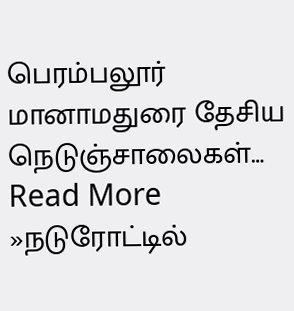பெரம்பலூர் மானாமதுரை தேசிய நெடுஞ்சாலைகள்… Read More »நடுரோட்டில்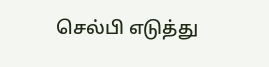செல்பி எடுத்து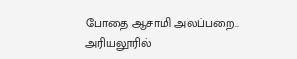போதை ஆசாமி அலப்பறை.. அரியலூரில்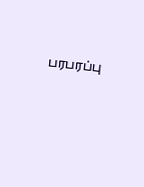பரபரப்பு